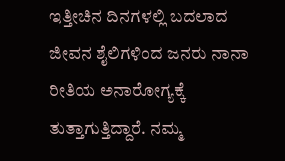ಇತ್ತೀಚಿನ ದಿನಗಳಲ್ಲಿ ಬದಲಾದ ಜೀವನ ಶೈಲಿಗಳಿಂದ ಜನರು ನಾನಾ ರೀತಿಯ ಅನಾರೋಗ್ಯಕ್ಕೆ ತುತ್ತಾಗುತ್ತಿದ್ದಾರೆ. ನಮ್ಮ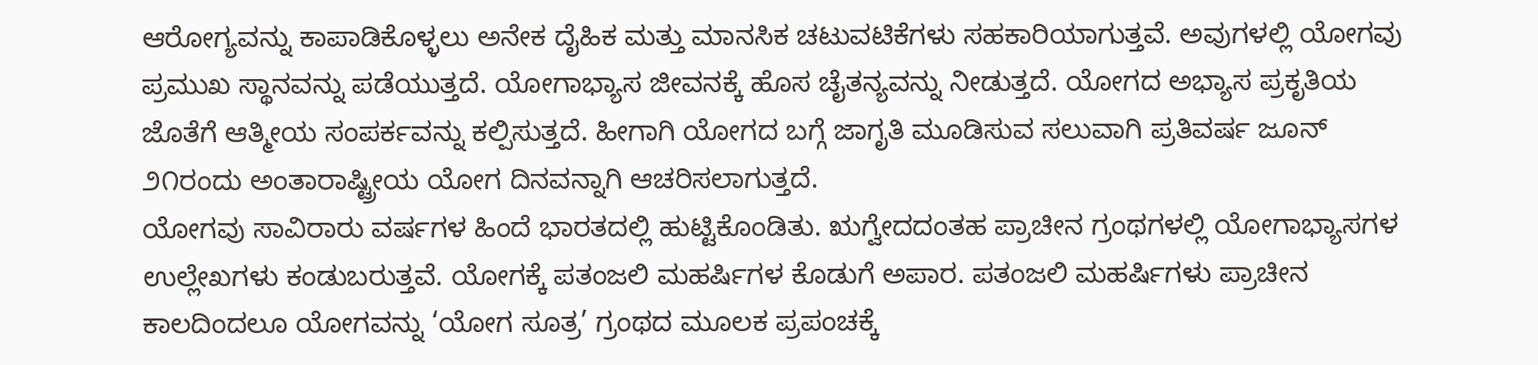ಆರೋಗ್ಯವನ್ನು ಕಾಪಾಡಿಕೊಳ್ಳಲು ಅನೇಕ ದೈಹಿಕ ಮತ್ತು ಮಾನಸಿಕ ಚಟುವಟಿಕೆಗಳು ಸಹಕಾರಿಯಾಗುತ್ತವೆ. ಅವುಗಳಲ್ಲಿ ಯೋಗವು ಪ್ರಮುಖ ಸ್ಥಾನವನ್ನು ಪಡೆಯುತ್ತದೆ. ಯೋಗಾಭ್ಯಾಸ ಜೀವನಕ್ಕೆ ಹೊಸ ಚೈತನ್ಯವನ್ನು ನೀಡುತ್ತದೆ. ಯೋಗದ ಅಭ್ಯಾಸ ಪ್ರಕೃತಿಯ ಜೊತೆಗೆ ಆತ್ಮೀಯ ಸಂಪರ್ಕವನ್ನು ಕಲ್ಪಿಸುತ್ತದೆ. ಹೀಗಾಗಿ ಯೋಗದ ಬಗ್ಗೆ ಜಾಗೃತಿ ಮೂಡಿಸುವ ಸಲುವಾಗಿ ಪ್ರತಿವರ್ಷ ಜೂನ್ ೨೧ರಂದು ಅಂತಾರಾಷ್ಟ್ರೀಯ ಯೋಗ ದಿನವನ್ನಾಗಿ ಆಚರಿಸಲಾಗುತ್ತದೆ.
ಯೋಗವು ಸಾವಿರಾರು ವರ್ಷಗಳ ಹಿಂದೆ ಭಾರತದಲ್ಲಿ ಹುಟ್ಟಿಕೊಂಡಿತು. ಋಗ್ವೇದದಂತಹ ಪ್ರಾಚೀನ ಗ್ರಂಥಗಳಲ್ಲಿ ಯೋಗಾಭ್ಯಾಸಗಳ ಉಲ್ಲೇಖಗಳು ಕಂಡುಬರುತ್ತವೆ. ಯೋಗಕ್ಕೆ ಪತಂಜಲಿ ಮಹರ್ಷಿಗಳ ಕೊಡುಗೆ ಅಪಾರ. ಪತಂಜಲಿ ಮಹರ್ಷಿಗಳು ಪ್ರಾಚೀನ ಕಾಲದಿಂದಲೂ ಯೋಗವನ್ನು ‘ಯೋಗ ಸೂತ್ರ’ ಗ್ರಂಥದ ಮೂಲಕ ಪ್ರಪಂಚಕ್ಕೆ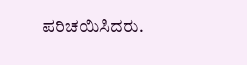ಪರಿಚಯಿಸಿದರು.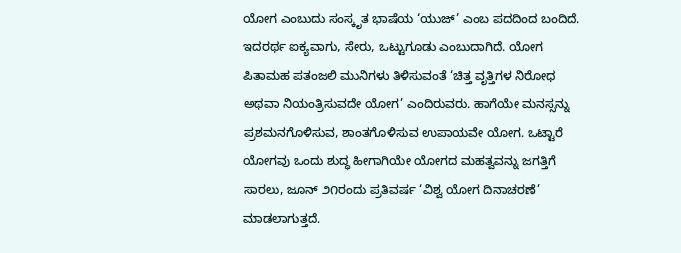ಯೋಗ ಎಂಬುದು ಸಂಸ್ಕೃತ ಭಾಷೆಯ ‘ಯುಜ್’ ಎಂಬ ಪದದಿಂದ ಬಂದಿದೆ. ಇದರರ್ಥ ಐಕ್ಯವಾಗು, ಸೇರು, ಒಟ್ಟುಗೂಡು ಎಂಬುದಾಗಿದೆ. ಯೋಗ ಪಿತಾಮಹ ಪತಂಜಲಿ ಮುನಿಗಳು ತಿಳಿಸುವಂತೆ ‘ಚಿತ್ತ ವೃತ್ತಿಗಳ ನಿರೋಧ ಅಥವಾ ನಿಯಂತ್ರಿಸುವದೇ ಯೋಗ’ ಎಂದಿರುವರು. ಹಾಗೆಯೇ ಮನಸ್ಸನ್ನು ಪ್ರಶಮನಗೊಳಿಸುವ, ಶಾಂತಗೊಳಿಸುವ ಉಪಾಯವೇ ಯೋಗ. ಒಟ್ಟಾರೆ ಯೋಗವು ಒಂದು ಶುದ್ಧ ಹೀಗಾಗಿಯೇ ಯೋಗದ ಮಹತ್ವವನ್ನು ಜಗತ್ತಿಗೆ ಸಾರಲು, ಜೂನ್ ೨೧ರಂದು ಪ್ರತಿವರ್ಷ ‘ವಿಶ್ವ ಯೋಗ ದಿನಾಚರಣೆ’ ಮಾಡಲಾಗುತ್ತದೆ.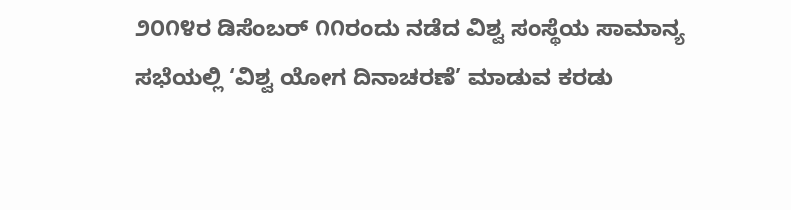೨೦೧೪ರ ಡಿಸೆಂಬರ್ ೧೧ರಂದು ನಡೆದ ವಿಶ್ವ ಸಂಸ್ಥೆಯ ಸಾಮಾನ್ಯ ಸಭೆಯಲ್ಲಿ ‘ವಿಶ್ವ ಯೋಗ ದಿನಾಚರಣೆ’ ಮಾಡುವ ಕರಡು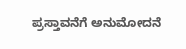ಪ್ರಸ್ತಾವನೆಗೆ ಅನುಮೋದನೆ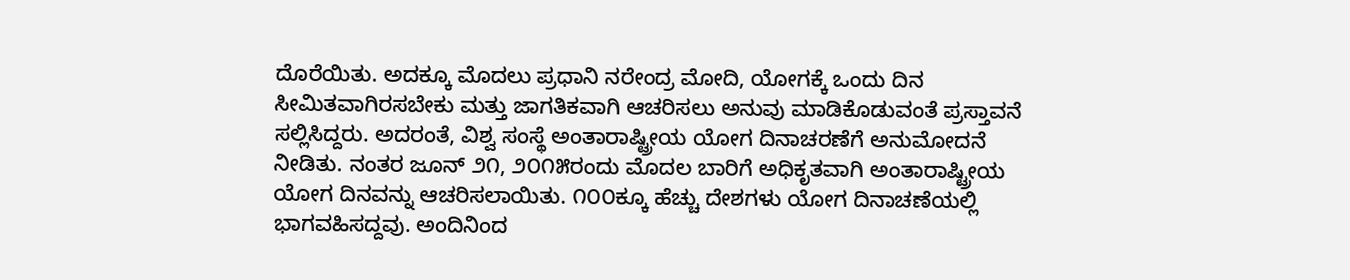ದೊರೆಯಿತು. ಅದಕ್ಕೂ ಮೊದಲು ಪ್ರಧಾನಿ ನರೇಂದ್ರ ಮೋದಿ, ಯೋಗಕ್ಕೆ ಒಂದು ದಿನ ಸೀಮಿತವಾಗಿರಸಬೇಕು ಮತ್ತು ಜಾಗತಿಕವಾಗಿ ಆಚರಿಸಲು ಅನುವು ಮಾಡಿಕೊಡುವಂತೆ ಪ್ರಸ್ತಾವನೆ ಸಲ್ಲಿಸಿದ್ದರು. ಅದರಂತೆ, ವಿಶ್ವ ಸಂಸ್ಥೆ ಅಂತಾರಾಷ್ಟ್ರೀಯ ಯೋಗ ದಿನಾಚರಣೆಗೆ ಅನುಮೋದನೆ ನೀಡಿತು. ನಂತರ ಜೂನ್ ೨೧, ೨೦೧೫ರಂದು ಮೊದಲ ಬಾರಿಗೆ ಅಧಿಕೃತವಾಗಿ ಅಂತಾರಾಷ್ಟ್ರೀಯ ಯೋಗ ದಿನವನ್ನು ಆಚರಿಸಲಾಯಿತು. ೧೦೦ಕ್ಕೂ ಹೆಚ್ಚು ದೇಶಗಳು ಯೋಗ ದಿನಾಚಣೆಯಲ್ಲಿ ಭಾಗವಹಿಸದ್ದವು. ಅಂದಿನಿಂದ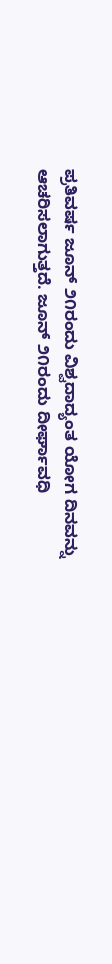ಪ್ರತಿವರ್ಷ ಜೂನ್ ೨೧ರಂದು ವಿಶ್ವದಾದ್ಯಂತ ಯೋಗ ದಿನವನ್ನು ಆಚರಿಸಲಾಗುತ್ತದೆ. ಜೂನ್ ೨೧ರಂದು ದೀರ್ಘಾವಧಿ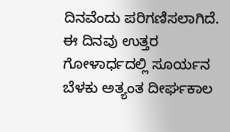ದಿನವೆಂದು ಪರಿಗಣಿಸಲಾಗಿದೆ. ಈ ದಿನವು ಉತ್ತರ ಗೋಳಾರ್ಧದಲ್ಲಿ ಸೂರ್ಯನ ಬೆಳಕು ಅತ್ಯಂತ ದೀರ್ಘಕಾಲ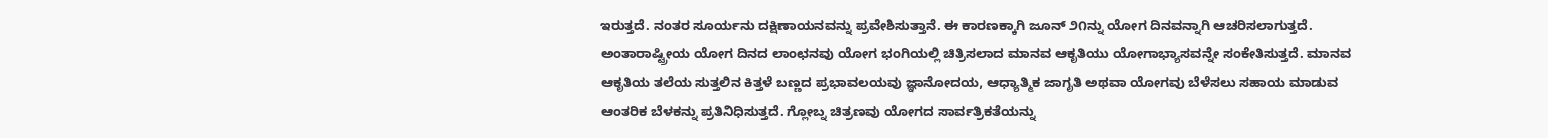ಇರುತ್ತದೆ. ನಂತರ ಸೂರ್ಯನು ದಕ್ಷಿಣಾಯನವನ್ನು ಪ್ರವೇಶಿಸುತ್ತಾನೆ. ಈ ಕಾರಣಕ್ಕಾಗಿ ಜೂನ್ ೨೧ನ್ನು ಯೋಗ ದಿನವನ್ನಾಗಿ ಆಚರಿಸಲಾಗುತ್ತದೆ.
ಅಂತಾರಾಷ್ಟ್ರೀಯ ಯೋಗ ದಿನದ ಲಾಂಛನವು ಯೋಗ ಭಂಗಿಯಲ್ಲಿ ಚಿತ್ರಿಸಲಾದ ಮಾನವ ಆಕೃತಿಯು ಯೋಗಾಭ್ಯಾಸವನ್ನೇ ಸಂಕೇತಿಸುತ್ತದೆ. ಮಾನವ ಆಕೃತಿಯ ತಲೆಯ ಸುತ್ತಲಿನ ಕಿತ್ತಳೆ ಬಣ್ಣದ ಪ್ರಭಾವಲಯವು ಜ್ಞಾನೋದಯ, ಆಧ್ಯಾತ್ಮಿಕ ಜಾಗೃತಿ ಅಥವಾ ಯೋಗವು ಬೆಳೆಸಲು ಸಹಾಯ ಮಾಡುವ ಆಂತರಿಕ ಬೆಳಕನ್ನು ಪ್ರತಿನಿಧಿಸುತ್ತದೆ. ಗ್ಲೋಬ್ನ ಚಿತ್ರಣವು ಯೋಗದ ಸಾರ್ವತ್ರಿಕತೆಯನ್ನು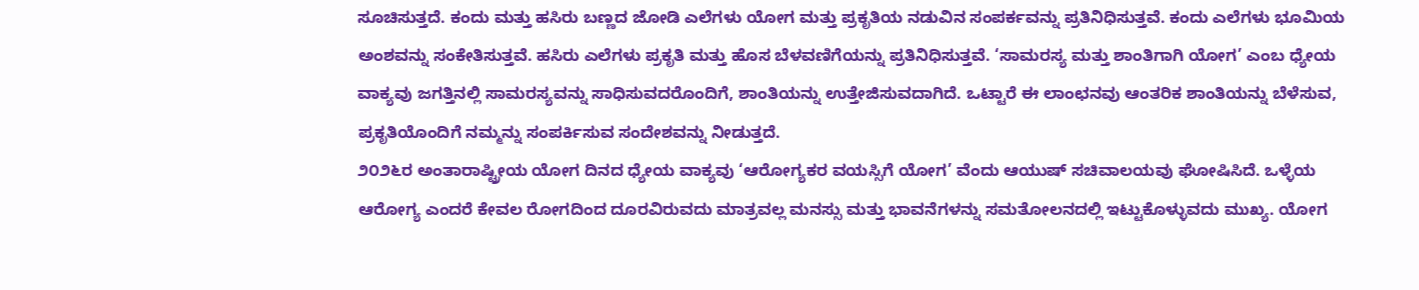ಸೂಚಿಸುತ್ತದೆ. ಕಂದು ಮತ್ತು ಹಸಿರು ಬಣ್ಣದ ಜೋಡಿ ಎಲೆಗಳು ಯೋಗ ಮತ್ತು ಪ್ರಕೃತಿಯ ನಡುವಿನ ಸಂಪರ್ಕವನ್ನು ಪ್ರತಿನಿಧಿಸುತ್ತವೆ. ಕಂದು ಎಲೆಗಳು ಭೂಮಿಯ ಅಂಶವನ್ನು ಸಂಕೇತಿಸುತ್ತವೆ. ಹಸಿರು ಎಲೆಗಳು ಪ್ರಕೃತಿ ಮತ್ತು ಹೊಸ ಬೆಳವಣಿಗೆಯನ್ನು ಪ್ರತಿನಿಧಿಸುತ್ತವೆ. ‘ಸಾಮರಸ್ಯ ಮತ್ತು ಶಾಂತಿಗಾಗಿ ಯೋಗ’ ಎಂಬ ಧ್ಯೇಯ ವಾಕ್ಯವು ಜಗತ್ತಿನಲ್ಲಿ ಸಾಮರಸ್ಯವನ್ನು ಸಾಧಿಸುವದರೊಂದಿಗೆ, ಶಾಂತಿಯನ್ನು ಉತ್ತೇಜಿಸುವದಾಗಿದೆ. ಒಟ್ಟಾರೆ ಈ ಲಾಂಛನವು ಆಂತರಿಕ ಶಾಂತಿಯನ್ನು ಬೆಳೆಸುವ, ಪ್ರಕೃತಿಯೊಂದಿಗೆ ನಮ್ಮನ್ನು ಸಂಪರ್ಕಿಸುವ ಸಂದೇಶವನ್ನು ನೀಡುತ್ತದೆ.
೨೦೨೬ರ ಅಂತಾರಾಷ್ಟ್ರೀಯ ಯೋಗ ದಿನದ ಧ್ಯೇಯ ವಾಕ್ಯವು ‘ಆರೋಗ್ಯಕರ ವಯಸ್ಸಿಗೆ ಯೋಗ’ ವೆಂದು ಆಯುಷ್ ಸಚಿವಾಲಯವು ಘೋಷಿಸಿದೆ. ಒಳ್ಳೆಯ ಆರೋಗ್ಯ ಎಂದರೆ ಕೇವಲ ರೋಗದಿಂದ ದೂರವಿರುವದು ಮಾತ್ರವಲ್ಲ ಮನಸ್ಸು ಮತ್ತು ಭಾವನೆಗಳನ್ನು ಸಮತೋಲನದಲ್ಲಿ ಇಟ್ಟುಕೊಳ್ಳುವದು ಮುಖ್ಯ. ಯೋಗ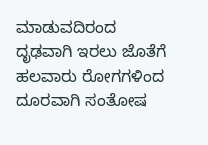ಮಾಡುವದಿರಂದ ದೃಢವಾಗಿ ಇರಲು ಜೊತೆಗೆ ಹಲವಾರು ರೋಗಗಳಿಂದ ದೂರವಾಗಿ ಸಂತೋಷ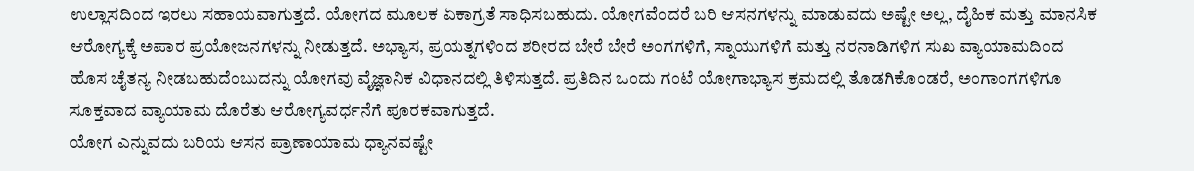ಉಲ್ಲಾಸದಿಂದ ಇರಲು ಸಹಾಯವಾಗುತ್ತದೆ. ಯೋಗದ ಮೂಲಕ ಏಕಾಗ್ರತೆ ಸಾಧಿಸಬಹುದು. ಯೋಗವೆಂದರೆ ಬರಿ ಆಸನಗಳನ್ನು ಮಾಡುವದು ಅಷ್ಟೇ ಅಲ್ಲ, ದೈಹಿಕ ಮತ್ತು ಮಾನಸಿಕ ಆರೋಗ್ಯಕ್ಕೆ ಅಪಾರ ಪ್ರಯೋಜನಗಳನ್ನು ನೀಡುತ್ತದೆ. ಅಭ್ಯಾಸ, ಪ್ರಯತ್ನಗಳಿಂದ ಶರೀರದ ಬೇರೆ ಬೇರೆ ಅಂಗಗಳಿಗೆ, ಸ್ನಾಯುಗಳಿಗೆ ಮತ್ತು ನರನಾಡಿಗಳಿಗ ಸುಖ ವ್ಯಾಯಾಮದಿಂದ ಹೊಸ ಚೈತನ್ಯ ನೀಡಬಹುದೆಂಬುದನ್ನು ಯೋಗವು ವೈಜ್ಞಾನಿಕ ವಿಧಾನದಲ್ಲಿ ತಿಳಿಸುತ್ತದೆ. ಪ್ರತಿದಿನ ಒಂದು ಗಂಟೆ ಯೋಗಾಭ್ಯಾಸ ಕ್ರಮದಲ್ಲಿ ತೊಡಗಿಕೊಂಡರೆ, ಅಂಗಾಂಗಗಳಿಗೂ ಸೂಕ್ತವಾದ ವ್ಯಾಯಾಮ ದೊರೆತು ಆರೋಗ್ಯವರ್ಧನೆಗೆ ಪೂರಕವಾಗುತ್ತದೆ.
ಯೋಗ ಎನ್ನುವದು ಬರಿಯ ಆಸನ ಪ್ರಾಣಾಯಾಮ ಧ್ಯಾನವಷ್ಟೇ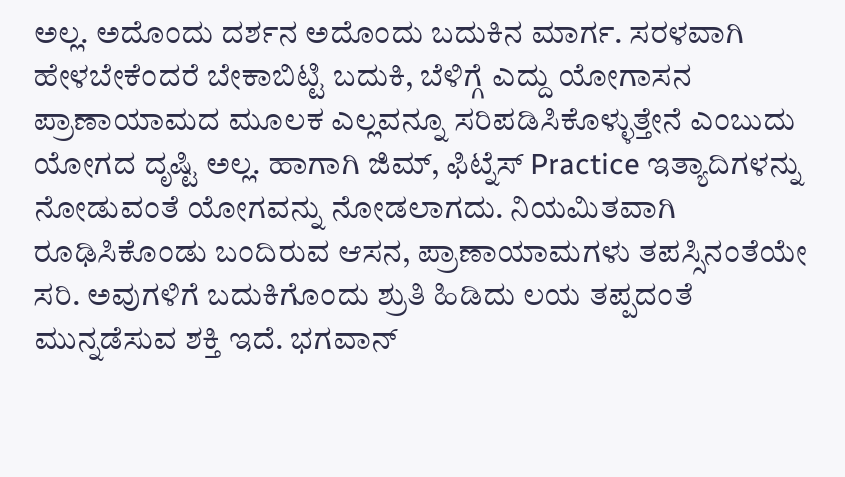ಅಲ್ಲ. ಅದೊಂದು ದರ್ಶನ ಅದೊಂದು ಬದುಕಿನ ಮಾರ್ಗ. ಸರಳವಾಗಿ ಹೇಳಬೇಕೆಂದರೆ ಬೇಕಾಬಿಟ್ಟಿ ಬದುಕಿ, ಬೆಳಿಗ್ಗೆ ಎದ್ದು ಯೋಗಾಸನ ಪ್ರಾಣಾಯಾಮದ ಮೂಲಕ ಎಲ್ಲವನ್ನೂ ಸರಿಪಡಿಸಿಕೊಳ್ಳುತ್ತೇನೆ ಎಂಬುದು ಯೋಗದ ದೃಷ್ಟಿ ಅಲ್ಲ. ಹಾಗಾಗಿ ಜಿಮ್, ಫಿಟ್ನೆಸ್ Practice ಇತ್ಯಾದಿಗಳನ್ನು ನೋಡುವಂತೆ ಯೋಗವನ್ನು ನೋಡಲಾಗದು. ನಿಯಮಿತವಾಗಿ ರೂಢಿಸಿಕೊಂಡು ಬಂದಿರುವ ಆಸನ, ಪ್ರಾಣಾಯಾಮಗಳು ತಪಸ್ಸಿನಂತೆಯೇ ಸರಿ. ಅವುಗಳಿಗೆ ಬದುಕಿಗೊಂದು ಶ್ರುತಿ ಹಿಡಿದು ಲಯ ತಪ್ಪದಂತೆ ಮುನ್ನಡೆಸುವ ಶಕ್ತಿ ಇದೆ. ಭಗವಾನ್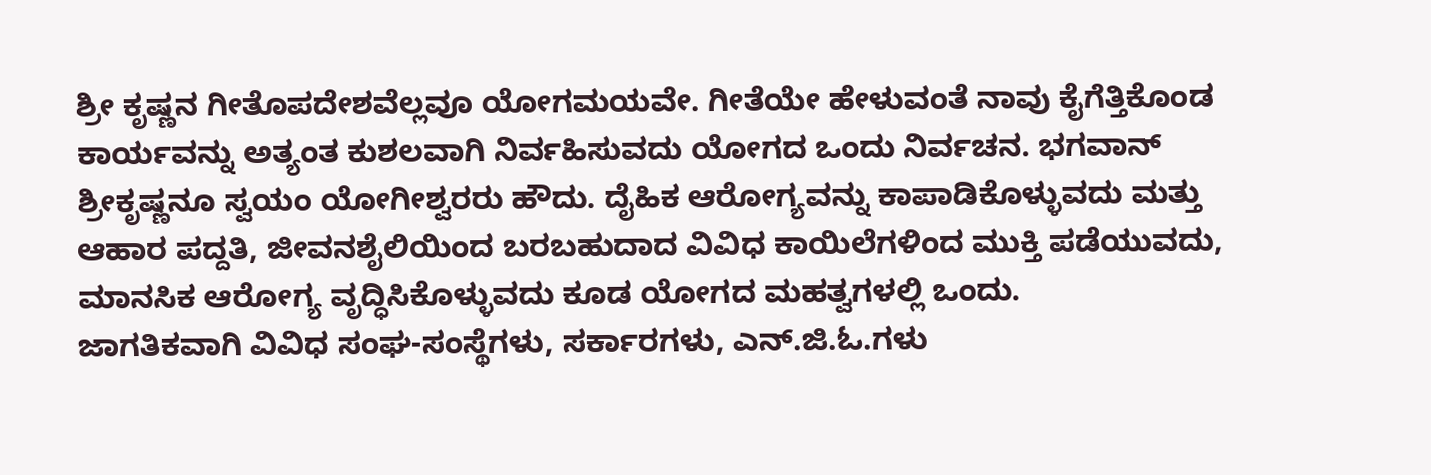ಶ್ರೀ ಕೃಷ್ಣನ ಗೀತೊಪದೇಶವೆಲ್ಲವೂ ಯೋಗಮಯವೇ. ಗೀತೆಯೇ ಹೇಳುವಂತೆ ನಾವು ಕೈಗೆತ್ತಿಕೊಂಡ ಕಾರ್ಯವನ್ನು ಅತ್ಯಂತ ಕುಶಲವಾಗಿ ನಿರ್ವಹಿಸುವದು ಯೋಗದ ಒಂದು ನಿರ್ವಚನ. ಭಗವಾನ್ ಶ್ರೀಕೃಷ್ಣನೂ ಸ್ವಯಂ ಯೋಗೀಶ್ವರರು ಹೌದು. ದೈಹಿಕ ಆರೋಗ್ಯವನ್ನು ಕಾಪಾಡಿಕೊಳ್ಳುವದು ಮತ್ತು ಆಹಾರ ಪದ್ದತಿ, ಜೀವನಶೈಲಿಯಿಂದ ಬರಬಹುದಾದ ವಿವಿಧ ಕಾಯಿಲೆಗಳಿಂದ ಮುಕ್ತಿ ಪಡೆಯುವದು, ಮಾನಸಿಕ ಆರೋಗ್ಯ ವೃದ್ಧಿಸಿಕೊಳ್ಳುವದು ಕೂಡ ಯೋಗದ ಮಹತ್ವಗಳಲ್ಲಿ ಒಂದು.
ಜಾಗತಿಕವಾಗಿ ವಿವಿಧ ಸಂಘ-ಸಂಸ್ಥೆಗಳು, ಸರ್ಕಾರಗಳು, ಎನ್.ಜಿ.ಓ.ಗಳು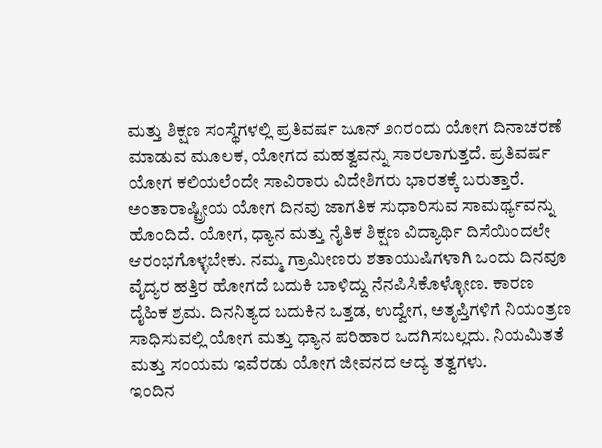ಮತ್ತು ಶಿಕ್ಷಣ ಸಂಸ್ಥೆಗಳಲ್ಲಿ ಪ್ರತಿವರ್ಷ ಜೂನ್ ೨೧ರಂದು ಯೋಗ ದಿನಾಚರಣೆ ಮಾಡುವ ಮೂಲಕ, ಯೋಗದ ಮಹತ್ವವನ್ನು ಸಾರಲಾಗುತ್ತದೆ. ಪ್ರತಿವರ್ಷ ಯೋಗ ಕಲಿಯಲೆಂದೇ ಸಾವಿರಾರು ವಿದೇಶಿಗರು ಭಾರತಕ್ಕೆ ಬರುತ್ತಾರೆ. ಅಂತಾರಾಷ್ಟ್ರೀಯ ಯೋಗ ದಿನವು ಜಾಗತಿಕ ಸುಧಾರಿಸುವ ಸಾಮರ್ಥ್ಯವನ್ನು ಹೊಂದಿದೆ. ಯೋಗ, ಧ್ಯಾನ ಮತ್ತು ನೈತಿಕ ಶಿಕ್ಷಣ ವಿದ್ಯಾರ್ಥಿ ದಿಸೆಯಿಂದಲೇ ಆರಂಭಗೊಳ್ಳಬೇಕು. ನಮ್ಮ ಗ್ರಾಮೀಣರು ಶತಾಯುಷಿಗಳಾಗಿ ಒಂದು ದಿನವೂ ವೈದ್ಯರ ಹತ್ತಿರ ಹೋಗದೆ ಬದುಕಿ ಬಾಳಿದ್ದು ನೆನಪಿಸಿಕೊಳ್ಳೋಣ. ಕಾರಣ ದೈಹಿಕ ಶ್ರಮ. ದಿನನಿತ್ಯದ ಬದುಕಿನ ಒತ್ತಡ, ಉದ್ವೇಗ, ಅತೃಪ್ತಿಗಳಿಗೆ ನಿಯಂತ್ರಣ ಸಾಧಿಸುವಲ್ಲಿ ಯೋಗ ಮತ್ತು ಧ್ಯಾನ ಪರಿಹಾರ ಒದಗಿಸಬಲ್ಲದು. ನಿಯಮಿತತೆ ಮತ್ತು ಸಂಯಮ ಇವೆರಡು ಯೋಗ ಜೀವನದ ಆದ್ಯ ತತ್ವಗಳು.
ಇಂದಿನ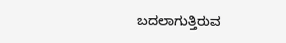ಬದಲಾಗುತ್ತಿರುವ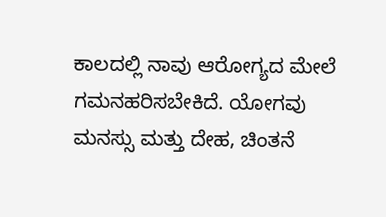ಕಾಲದಲ್ಲಿ ನಾವು ಆರೋಗ್ಯದ ಮೇಲೆ ಗಮನಹರಿಸಬೇಕಿದೆ. ಯೋಗವು ಮನಸ್ಸು ಮತ್ತು ದೇಹ, ಚಿಂತನೆ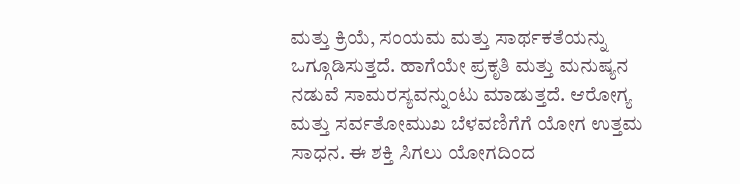ಮತ್ತು ಕ್ರಿಯೆ, ಸಂಯಮ ಮತ್ತು ಸಾರ್ಥಕತೆಯನ್ನು ಒಗ್ಗೂಡಿಸುತ್ತದೆ. ಹಾಗೆಯೇ ಪ್ರಕೃತಿ ಮತ್ತು ಮನುಷ್ಯನ ನಡುವೆ ಸಾಮರಸ್ಯವನ್ನುಂಟು ಮಾಡುತ್ತದೆ. ಆರೋಗ್ಯ ಮತ್ತು ಸರ್ವತೋಮುಖ ಬೆಳವಣಿಗೆಗೆ ಯೋಗ ಉತ್ತಮ ಸಾಧನ. ಈ ಶಕ್ತಿ ಸಿಗಲು ಯೋಗದಿಂದ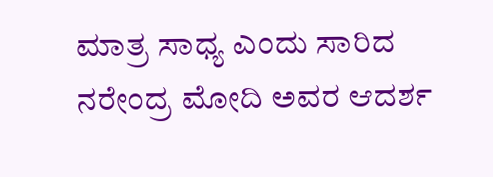ಮಾತ್ರ ಸಾಧ್ಯ ಎಂದು ಸಾರಿದ ನರೇಂದ್ರ ಮೋದಿ ಅವರ ಆದರ್ಶ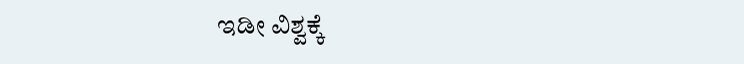ಇಡೀ ವಿಶ್ವಕ್ಕೆ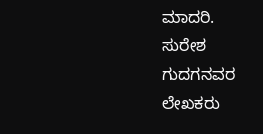ಮಾದರಿ.
ಸುರೇಶ ಗುದಗನವರ
ಲೇಖಕರು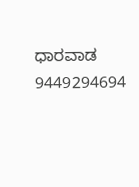ಧಾರವಾಡ
9449294694